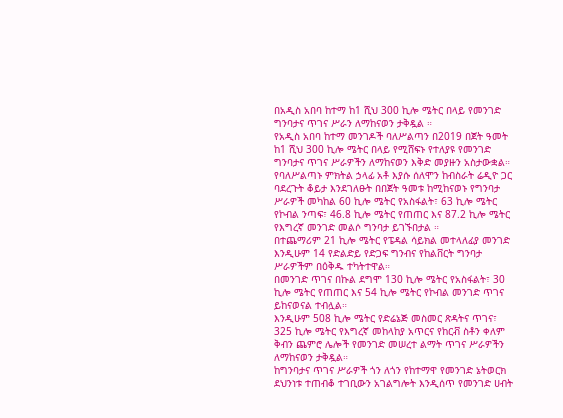በአዲስ አበባ ከተማ ከ1 ሺህ 300 ኪሎ ሜትር በላይ የመንገድ ግንባታና ጥገና ሥራን ለማከናወን ታቅዷል ።
የአዲስ አበባ ከተማ መንገዶች ባለሥልጣን በ2019 በጀት ዓመት ከ1 ሺህ 300 ኪሎ ሜትር በላይ የሚሸፍኑ የተለያዩ የመንገድ ግንባታና ጥገና ሥራዎችን ለማከናወን እቅድ መያዙን አስታውቋል።
የባለሥልጣኑ ምክትል ኃላፊ አቶ እያሱ ሰለሞን ከብስራት ሬዲዮ ጋር ባደረጉት ቆይታ እንደገለፁት በበጀት ዓመቱ ከሚከናወኑ የግንባታ ሥራዎች መካከል 60 ኪሎ ሜትር የአስፋልት፣ 63 ኪሎ ሜትር የኮብል ንጣፍ፣ 46.8 ኪሎ ሜትር የጠጠር እና 87.2 ኪሎ ሜትር የእግረኛ መንገድ መልሶ ግንባታ ይገኙበታል ።
በተጨማሪም 21 ኪሎ ሜትር የፔዳል ሳይክል መተላለፊያ መንገድ እንዲሁም 14 የድልድይ የድጋፍ ግንብና የከልቨርት ግንባታ ሥራዎችም በዕቅዱ ተካትተዋል።
በመንገድ ጥገና በኩል ደግሞ 130 ኪሎ ሜትር የአስፋልት፣ 30 ኪሎ ሜትር የጠጠር እና 54 ኪሎ ሜትር የኮብል መንገድ ጥገና ይከናወናል ተብሏል።
እንዲሁም 508 ኪሎ ሜትር የድሬኔጅ መስመር ጽዳትና ጥገና፣ 325 ኪሎ ሜትር የእግረኛ መከላከያ አጥርና የከርቭ ስቶን ቀለም ቅብን ጨምሮ ሌሎች የመንገድ መሠረተ ልማት ጥገና ሥራዎችን ለማከናወን ታቅዷል።
ከግንባታና ጥገና ሥራዎች ጎን ለጎን የከተማዋ የመንገድ ኔትወርክ ደህንነቱ ተጠብቆ ተገቢውን አገልግሎት እንዲሰጥ የመንገድ ሀብት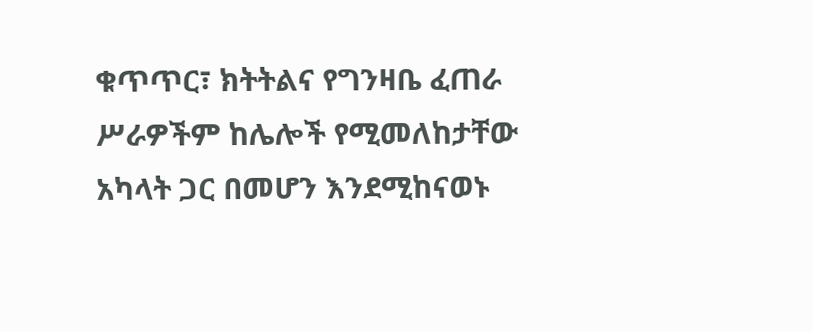ቁጥጥር፣ ክትትልና የግንዛቤ ፈጠራ ሥራዎችም ከሌሎች የሚመለከታቸው አካላት ጋር በመሆን እንደሚከናወኑ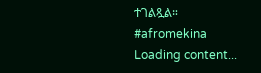ተገልጿል።
#afromekina
Loading content...